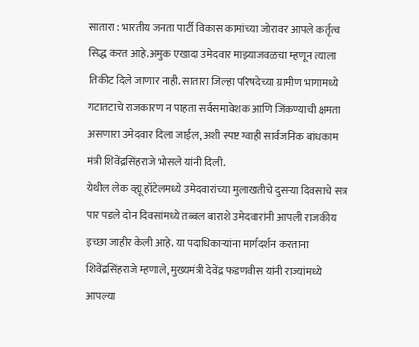सातारा : भारतीय जनता पार्टी विकास कामांच्या जोरावर आपले कर्तृत्व सिद्ध करत आहे.अमुक एखादा उमेदवार माझ्याजवळचा म्हणून त्याला तिकीट दिले जाणार नाही. सातारा जिल्हा परिषदेच्या ग्रामीण भागामध्ये गटातटाचे राजकारण न पाहता सर्वसमावेशक आणि जिंकण्याची क्षमता असणारा उमेदवार दिला जाईल, अशी स्पष्ट ग्वाही सार्वजनिक बांधकाम मंत्री शिवेंद्रसिंहराजे भोसले यांनी दिली.
येथील लेक व्ह्यू हॉटेलमध्ये उमेदवारांच्या मुलाखतीचे दुसऱ्या दिवसाचे सत्र पार पडले दोन दिवसांमध्ये तब्बल बाराशे उमेदवारांनी आपली राजकीय इच्छा जाहीर केली आहे. या पदाधिकाऱ्यांना मार्गदर्शन करताना शिवेंद्रसिंहराजे म्हणाले, मुख्यमंत्री देवेंद्र फडणवीस यांनी राज्यांमध्ये आपल्या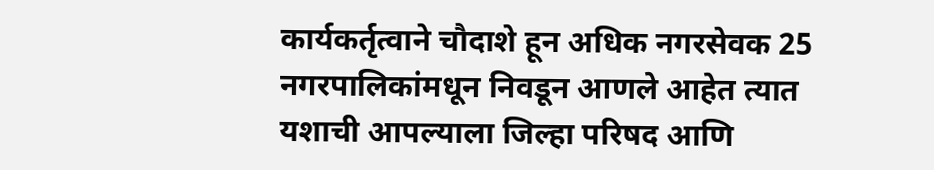कार्यकर्तृत्वाने चौदाशे हून अधिक नगरसेवक 25 नगरपालिकांमधून निवडून आणले आहेत त्यात यशाची आपल्याला जिल्हा परिषद आणि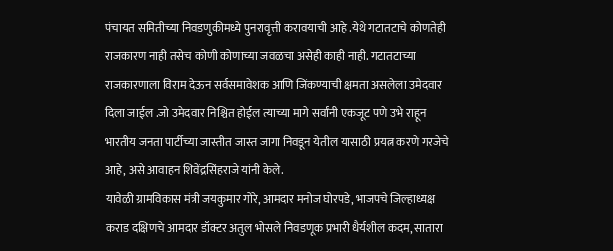पंचायत समितीच्या निवडणुकीमध्ये पुनरावृत्ती करावयाची आहे .येथे गटातटाचे कोणतेही राजकारण नाही तसेच कोणी कोणाच्या जवळचा असेही काही नाही. गटातटाच्या राजकारणाला विराम देऊन सर्वसमावेशक आणि जिंकण्याची क्षमता असलेला उमेदवार दिला जाईल .जो उमेदवार निश्चित होईल त्याच्या मागे सर्वांनी एकजूट पणे उभे राहून भारतीय जनता पार्टीच्या जास्तीत जास्त जागा निवडून येतील यासाठी प्रयत्न करणे गरजेचे आहे, असे आवाहन शिवेंद्रसिंहराजे यांनी केले.
यावेळी ग्रामविकास मंत्री जयकुमार गोरे, आमदार मनोज घोरपडे, भाजपचे जिल्हाध्यक्ष कराड दक्षिणचे आमदार डॉक्टर अतुल भोसले निवडणूक प्रभारी धैर्यशील कदम, सातारा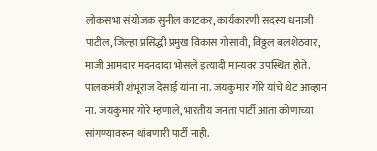लोकसभा संयोजक सुनील काटकर, कार्यकारणी सदस्य धनाजी पाटील, जिल्हा प्रसिद्धी प्रमुख विकास गोसावी, विठ्ठल बलशेठवार, माजी आमदार मदनदादा भोसले इत्यादी मान्यवर उपस्थित होते.
पालकमंत्री शंभूराज देसाई यांना ना. जयकुमार गोरे यांचे थेट आव्हान
ना. जयकुमार गोरे म्हणाले, भारतीय जनता पार्टी आता कोणाच्या सांगण्यावरून थांबणारी पार्टी नाही.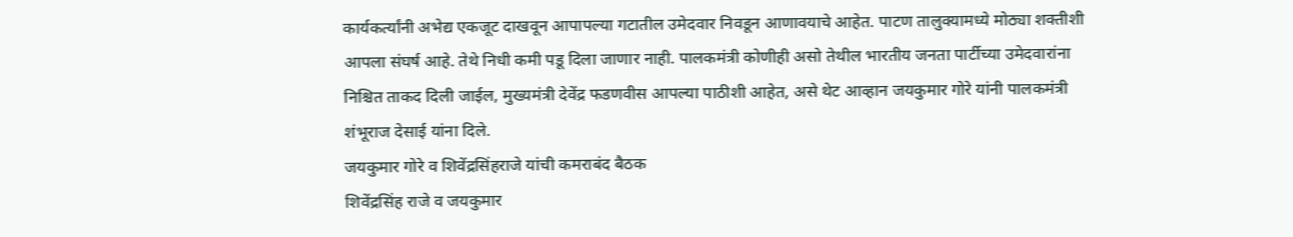कार्यकर्त्यांनी अभेद्य एकजूट दाखवून आपापल्या गटातील उमेदवार निवडून आणावयाचे आहेत. पाटण तालुक्यामध्ये मोठ्या शक्तीशी आपला संघर्ष आहे. तेथे निधी कमी पडू दिला जाणार नाही. पालकमंत्री कोणीही असो तेथील भारतीय जनता पार्टीच्या उमेदवारांना निश्चित ताकद दिली जाईल, मुख्यमंत्री देवेंद्र फडणवीस आपल्या पाठीशी आहेत, असे थेट आव्हान जयकुमार गोरे यांनी पालकमंत्री शंभूराज देसाई यांना दिले.
जयकुमार गोरे व शिवेंद्रसिंहराजे यांची कमराबंद बैठक
शिवेंद्रसिंह राजे व जयकुमार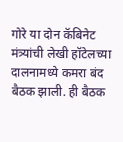गोरे या दोन कॅबिनेट मंत्र्यांची लेखी हॉटेलच्या दालनामध्ये कमरा बंद बैठक झाली. ही बैठक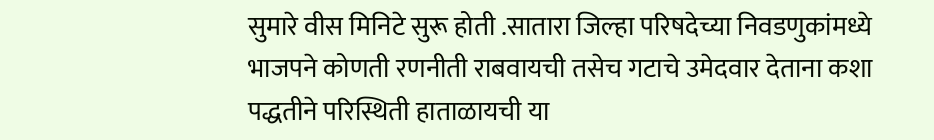सुमारे वीस मिनिटे सुरू होती .सातारा जिल्हा परिषदेच्या निवडणुकांमध्ये भाजपने कोणती रणनीती राबवायची तसेच गटाचे उमेदवार देताना कशा पद्धतीने परिस्थिती हाताळायची या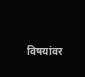विषयांवर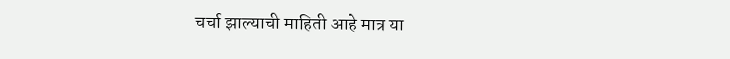चर्चा झाल्याची माहिती आहे मात्र या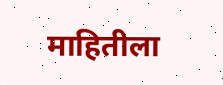माहितीला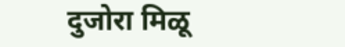दुजोरा मिळू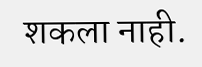शकला नाही.